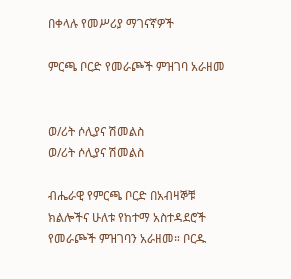በቀላሉ የመሥሪያ ማገናኛዎች

ምርጫ ቦርድ የመራጮች ምዝገባ አራዘመ


ወ/ሪት ሶሊያና ሽመልስ
ወ/ሪት ሶሊያና ሽመልስ

ብሔራዊ የምርጫ ቦርድ በአብዛኞቹ ክልሎችና ሁለቱ የከተማ አስተዳደሮች የመራጮች ምዝገባን አራዘመ። ቦርዱ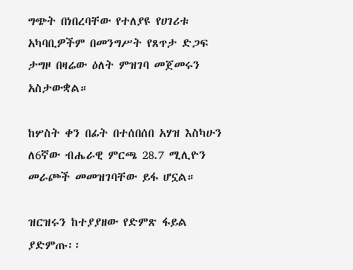ግጭት በነበረባቸው የተለያዩ የሀገሪቱ አካባቢዎችም በመንግሥት የጸጥታ ድጋፍ ታግዞ በዛሬው ዕለት ምዝገባ መጀመሩን አስታውቋል።

ከሦስት ቀን በፊት በተሰበሰበ አሃዝ እስካሁን ለ6ኛው ብሔራዊ ምርጫ 28.7 ሚሊዮን መራጮች መመዝገባቸው ይፋ ሆኗል።

ዝርዝሩን ከተያያዘው የድምጽ ፋይል ያድምጡ፡፡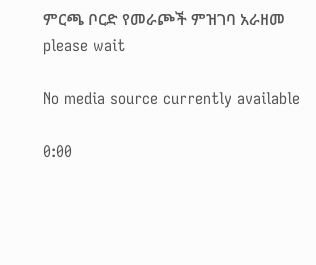ምርጫ ቦርድ የመራጮች ምዝገባ አራዘመ
please wait

No media source currently available

0:00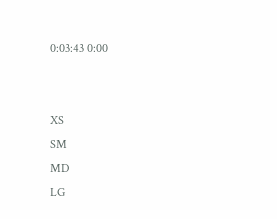0:03:43 0:00


XS
SM
MD
LG